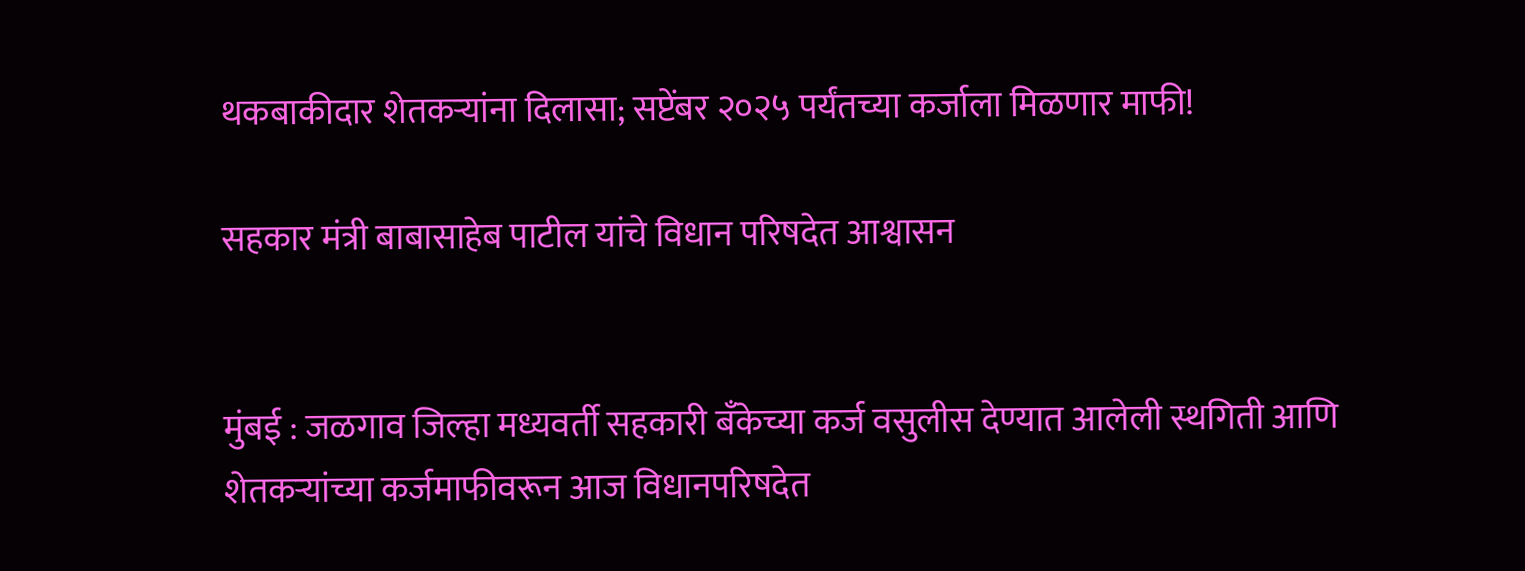थकबाकीदार शेतकऱ्यांना दिलासा; सप्टेंबर २०२५ पर्यंतच्या कर्जाला मिळणार माफी!

सहकार मंत्री बाबासाहेब पाटील यांचे विधान परिषदेत आश्वासन


मुंबई : जळगाव जिल्हा मध्यवर्ती सहकारी बँकेच्या कर्ज वसुलीस देण्यात आलेली स्थगिती आणि शेतकऱ्यांच्या कर्जमाफीवरून आज विधानपरिषदेत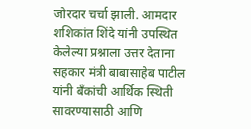जोरदार चर्चा झाली. आमदार शशिकांत शिंदे यांनी उपस्थित केलेल्या प्रश्नाला उत्तर देताना सहकार मंत्री बाबासाहेब पाटील यांनी बँकांची आर्थिक स्थिती सावरण्यासाठी आणि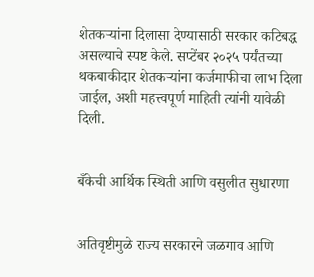शेतकऱ्यांना दिलासा देण्यासाठी सरकार कटिबद्ध असल्याचे स्पष्ट केले. सप्टेंबर २०२५ पर्यंतच्या थकबाकीदार शेतकऱ्यांना कर्जमाफीचा लाभ दिला जाईल, अशी महत्त्वपूर्ण माहिती त्यांनी यावेळी दिली.


बँकेची आर्थिक स्थिती आणि वसुलीत सुधारणा


अतिवृष्टीमुळे राज्य सरकारने जळगाव आणि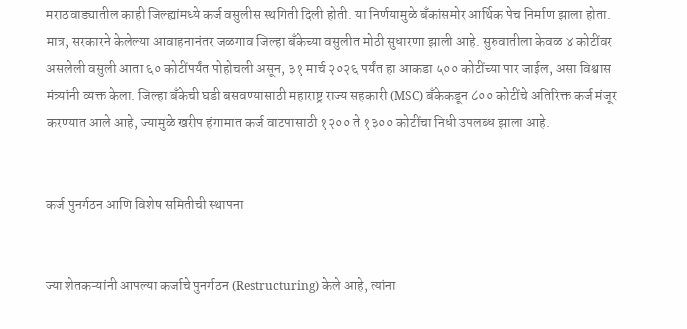मराठवाड्यातील काही जिल्ह्यांमध्ये कर्ज वसुलीस स्थगिती दिली होती. या निर्णयामुळे बँकांसमोर आर्थिक पेच निर्माण झाला होता. मात्र, सरकारने केलेल्या आवाहनानंतर जळगाव जिल्हा बँकेच्या वसुलीत मोठी सुधारणा झाली आहे. सुरुवातीला केवळ ४ कोटींवर असलेली वसुली आता ६० कोटींपर्यंत पोहोचली असून, ३१ मार्च २०२६ पर्यंत हा आकडा ५०० कोटींच्या पार जाईल, असा विश्वास मंत्र्यांनी व्यक्त केला. जिल्हा बँकेची घडी बसवण्यासाठी महाराष्ट्र राज्य सहकारी (MSC) बँकेकडून ८०० कोटींचे अतिरिक्त कर्ज मंजूर करण्यात आले आहे, ज्यामुळे खरीप हंगामात कर्ज वाटपासाठी १२०० ते १३०० कोटींचा निधी उपलब्ध झाला आहे.


कर्ज पुनर्गठन आणि विशेष समितीची स्थापना


ज्या शेतकऱ्यांनी आपल्या कर्जाचे पुनर्गठन (Restructuring) केले आहे, त्यांना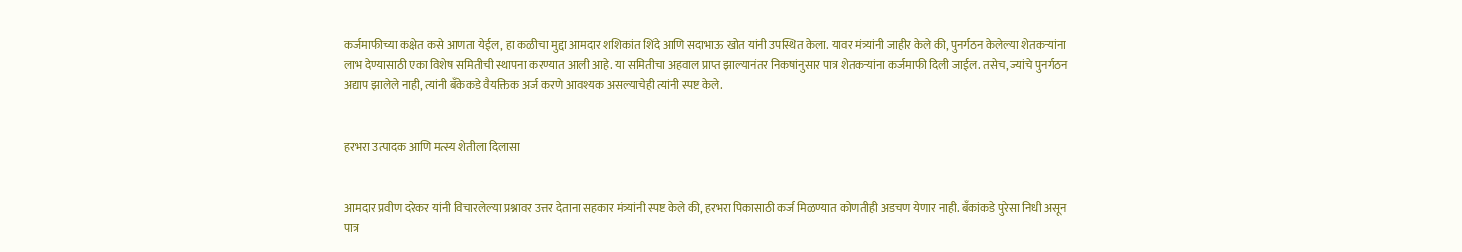कर्जमाफीच्या कक्षेत कसे आणता येईल, हा कळीचा मुद्दा आमदार शशिकांत शिंदे आणि सदाभाऊ खोत यांनी उपस्थित केला. यावर मंत्र्यांनी जाहीर केले की, पुनर्गठन केलेल्या शेतकऱ्यांना लाभ देण्यासाठी एका विशेष समितीची स्थापना करण्यात आली आहे. या समितीचा अहवाल प्राप्त झाल्यानंतर निकषांनुसार पात्र शेतकऱ्यांना कर्जमाफी दिली जाईल. तसेच, ज्यांचे पुनर्गठन अद्याप झालेले नाही, त्यांनी बँकेकडे वैयक्तिक अर्ज करणे आवश्यक असल्याचेही त्यांनी स्पष्ट केले.


हरभरा उत्पादक आणि मत्स्य शेतीला दिलासा


आमदार प्रवीण दरेकर यांनी विचारलेल्या प्रश्नावर उत्तर देताना सहकार मंत्र्यांनी स्पष्ट केले की, हरभरा पिकासाठी कर्ज मिळण्यात कोणतीही अडचण येणार नाही. बँकांकडे पुरेसा निधी असून पात्र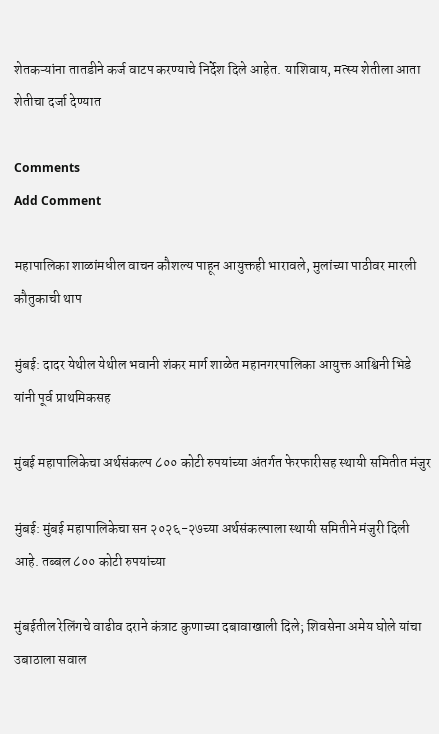शेतकऱ्यांना तातडीने कर्ज वाटप करण्याचे निर्देश दिले आहेत. याशिवाय, मत्स्य शेतीला आता शेतीचा दर्जा देण्यात

Comments
Add Comment

महापालिका शाळांमधील वाचन कौशल्य पाहून आयुक्तही भारावले, मुलांच्या पाठीवर मारली कौतुकाची थाप

मुंबई: दादर येथील येथील भवानी शंकर मार्ग शाळेत महानगरपालिका आयुक्त आश्विनी भिडे यांनी पूर्व प्राथमिकसह

मुंबई महापालिकेचा अर्थसंकल्प ८०० कोटी रुपयांच्या अंतर्गत फेरफारीसह स्थायी समितीत मंजुर

मुंबई: मुंबई महापालिकेचा सन २०२६-२७च्या अर्थसंकल्पाला स्थायी समितीने मंजुरी दिली आहे. तब्बल ८०० कोटी रुपयांच्या

मुंबईतील रेलिंगचे वाढीव दराने कंत्राट कुणाच्या दबावाखाली दिले; शिवसेना अमेय घोले यांचा उबाठाला सवाल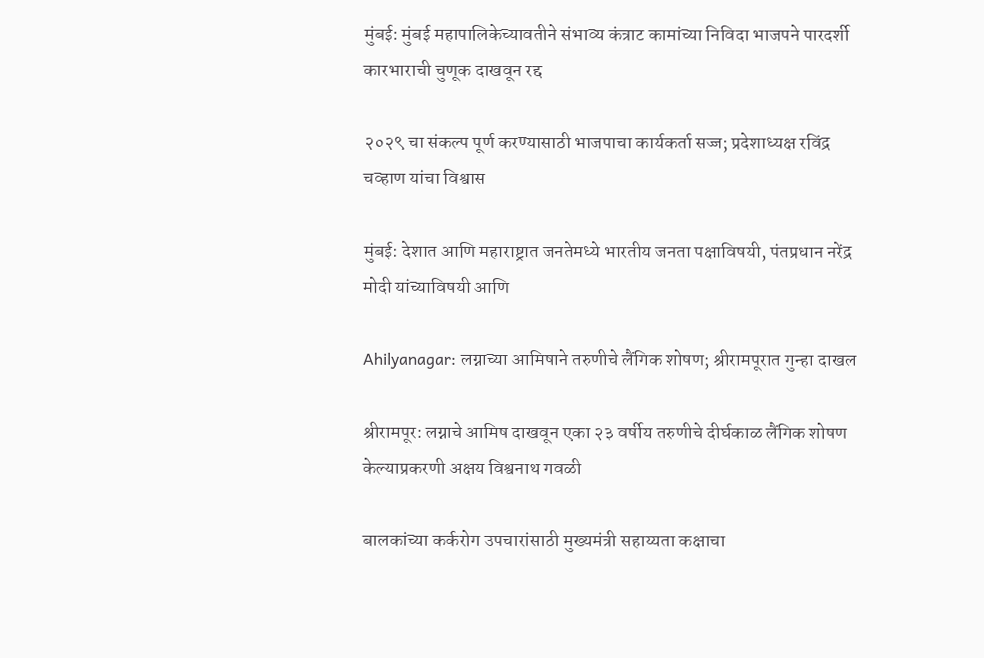मुंबई: मुंबई महापालिकेच्यावतीने संभाव्य कंत्राट कामांच्या निविदा भाजपने पारदर्शी कारभाराची चुणूक दाखवून रद्द

२०२९ चा संकल्प पूर्ण करण्यासाठी भाजपाचा कार्यकर्ता सज्ज; प्रदेशाध्यक्ष रविंद्र चव्हाण यांचा विश्वास

मुंबई: देशात आणि महाराष्ट्रात जनतेमध्ये भारतीय जनता पक्षाविषयी, पंतप्रधान नरेंद्र मोदी यांच्याविषयी आणि

Ahilyanagar: लग्नाच्या आमिषाने तरुणीचे लैंगिक शोषण; श्रीरामपूरात गुन्हा दाखल

श्रीरामपूर: लग्नाचे आमिष दाखवून एका २३ वर्षीय तरुणीचे दीर्घकाळ लैंगिक शोषण केल्याप्रकरणी अक्षय विश्वनाथ गवळी

बालकांच्या कर्करोग उपचारांसाठी मुख्यमंत्री सहाय्यता कक्षाचा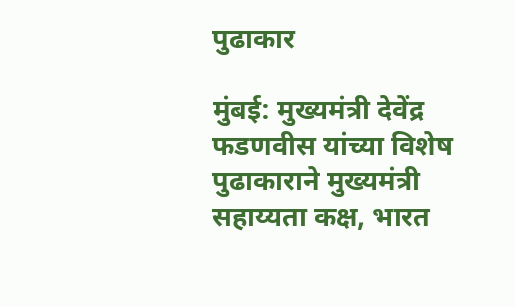पुढाकार

मुंबई: मुख्यमंत्री देवेंद्र फडणवीस यांच्या विशेष पुढाकाराने मुख्यमंत्री सहाय्यता कक्ष, भारत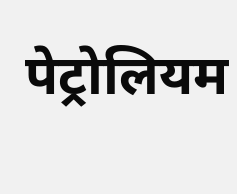पेट्रोलियम